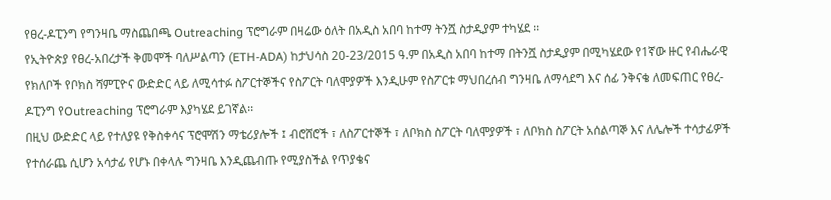የፀረ-ዶፒንግ የግንዛቤ ማስጨበጫ Outreaching ፕሮግራም በዛሬው ዕለት በአዲስ አበባ ከተማ ትንሿ ስታዲያም ተካሄደ ፡፡
የኢትዮጵያ የፀረ-አበረታች ቅመሞች ባለሥልጣን (ETH-ADA) ከታህሳስ 20-23/2015 ዓ.ም በአዲስ አበባ ከተማ በትንሿ ስታዲያም በሚካሄደው የ1ኛው ዙር የብሔራዊ የክለቦች የቦክስ ሻምፒዮና ውድድር ላይ ለሚሳተፉ ስፖርተኞችና የስፖርት ባለሞያዎች እንዲሁም የስፖርቱ ማህበረሰብ ግንዛቤ ለማሳደግ እና ሰፊ ንቅናቄ ለመፍጠር የፀረ-ዶፒንግ የOutreaching ፕሮግራም እያካሄደ ይገኛል፡፡
በዚህ ውድድር ላይ የተለያዩ የቅስቀሳና ፕሮሞሽን ማቴሪያሎች ፤ ብሮሸሮች ፣ ለስፖርተኞች ፣ ለቦክስ ስፖርት ባለሞያዎች ፣ ለቦክስ ስፖርት አሰልጣኞ እና ለሌሎች ተሳታፊዎች የተሰራጨ ሲሆን አሳታፊ የሆኑ በቀላሉ ግንዛቤ እንዲጨብጡ የሚያስችል የጥያቄና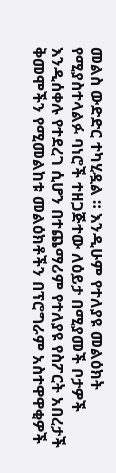መልስ ውድድር ተካሂዷል ። እንዲሁም የተለያዩ መልዕክት የሚያስተላልፉ ባነሮች ተዘጋጅተው ለዕይታ በሚያመች ቦታዎች እንዲሰቀሉ የተደረገ ሲሆን በተጨማሪም የተለያዩ የስፖርት አበረታች ቅመሞችን የሚመልከቱ መልዕክቶችን በፕሮግራም አስተዋዋቂዎች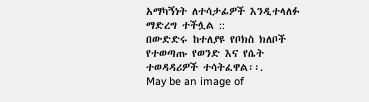አማካኝነት ለተሳታፊዎች እንዲተላለፉ ማድረግ ተችሏል ::
በውድድሩ ከተለያዩ የቦክስ ክለቦች የተወጣጡ የወንድ እና የሴት ተወዳዳሪዎች ተሳትፈዋል፡፡.
May be an image of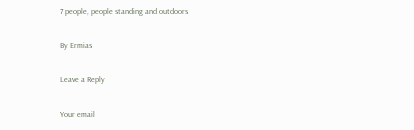7 people, people standing and outdoors

By Ermias

Leave a Reply

Your email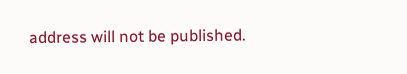address will not be published.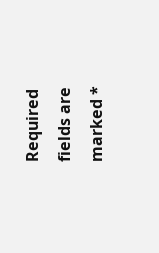Required fields are marked *